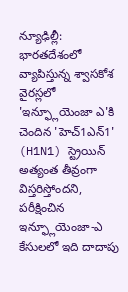న్యూఢిల్లీ:
భారతదేశంలో వ్యాపిస్తున్న శ్వాసకోశ వైరస్లలో 'ఇన్ఫ్లూయెంజా ఎ'కి చెందిన 'హెచ్1ఎన్1' (H1N1) స్ట్రెయిన్ అత్యంత తీవ్రంగా విస్తరిస్తోందని, పరీక్షించిన ఇన్ఫ్లూయెంజా-ఎ కేసులలో ఇది దాదాపు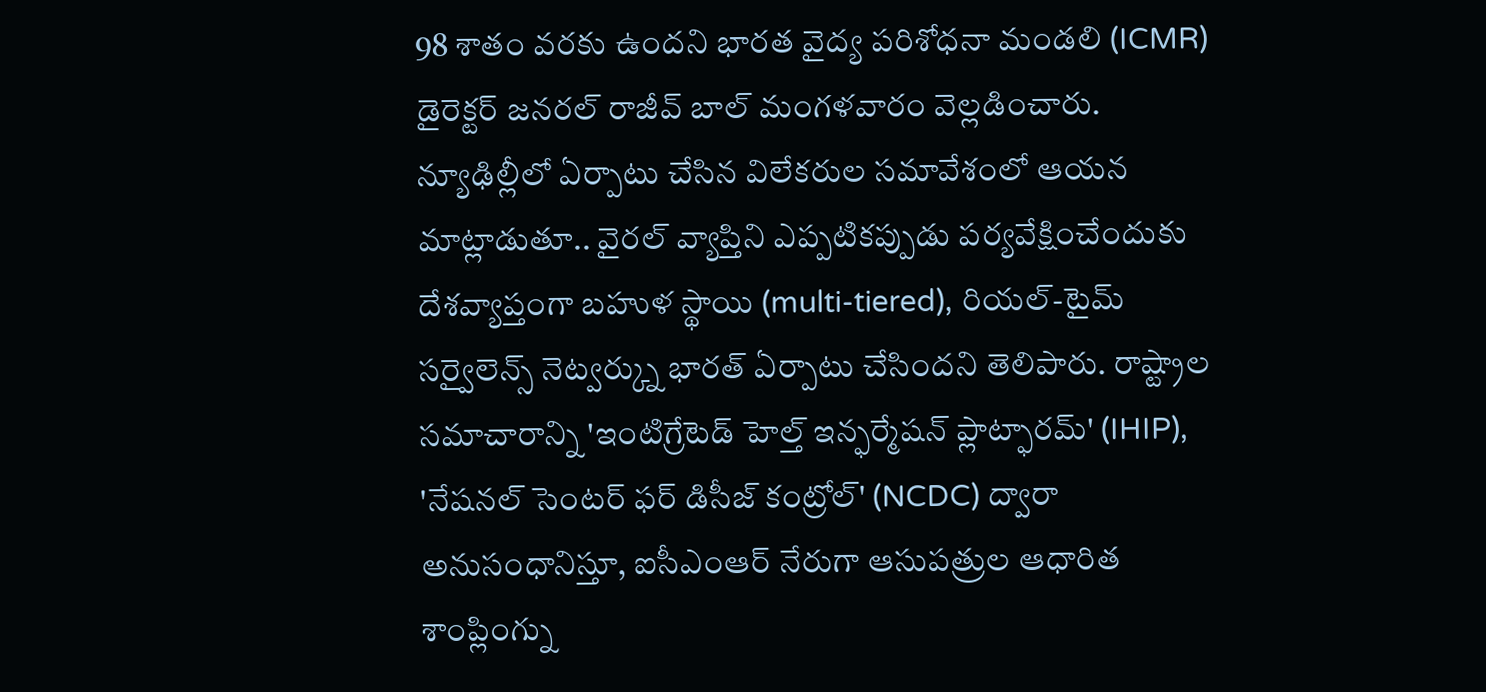98 శాతం వరకు ఉందని భారత వైద్య పరిశోధనా మండలి (ICMR) డైరెక్టర్ జనరల్ రాజీవ్ బాల్ మంగళవారం వెల్లడించారు.
న్యూఢిల్లీలో ఏర్పాటు చేసిన విలేకరుల సమావేశంలో ఆయన మాట్లాడుతూ.. వైరల్ వ్యాప్తిని ఎప్పటికప్పుడు పర్యవేక్షించేందుకు దేశవ్యాప్తంగా బహుళ స్థాయి (multi-tiered), రియల్-టైమ్ సర్వైలెన్స్ నెట్వర్క్ను భారత్ ఏర్పాటు చేసిందని తెలిపారు. రాష్ట్రాల సమాచారాన్ని 'ఇంటిగ్రేటెడ్ హెల్త్ ఇన్ఫర్మేషన్ ప్లాట్ఫారమ్' (IHIP), 'నేషనల్ సెంటర్ ఫర్ డిసీజ్ కంట్రోల్' (NCDC) ద్వారా అనుసంధానిస్తూ, ఐసీఎంఆర్ నేరుగా ఆసుపత్రుల ఆధారిత శాంప్లింగ్ను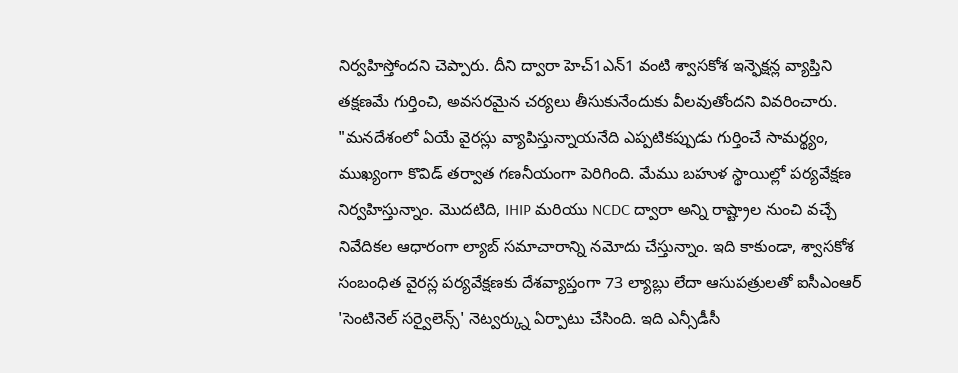నిర్వహిస్తోందని చెప్పారు. దీని ద్వారా హెచ్1ఎన్1 వంటి శ్వాసకోశ ఇన్ఫెక్షన్ల వ్యాప్తిని తక్షణమే గుర్తించి, అవసరమైన చర్యలు తీసుకునేందుకు వీలవుతోందని వివరించారు.
"మనదేశంలో ఏయే వైరస్లు వ్యాపిస్తున్నాయనేది ఎప్పటికప్పుడు గుర్తించే సామర్థ్యం, ముఖ్యంగా కొవిడ్ తర్వాత గణనీయంగా పెరిగింది. మేము బహుళ స్థాయిల్లో పర్యవేక్షణ నిర్వహిస్తున్నాం. మొదటిది, IHIP మరియు NCDC ద్వారా అన్ని రాష్ట్రాల నుంచి వచ్చే నివేదికల ఆధారంగా ల్యాబ్ సమాచారాన్ని నమోదు చేస్తున్నాం. ఇది కాకుండా, శ్వాసకోశ సంబంధిత వైరస్ల పర్యవేక్షణకు దేశవ్యాప్తంగా 73 ల్యాబ్లు లేదా ఆసుపత్రులతో ఐసీఎంఆర్ 'సెంటినెల్ సర్వైలెన్స్' నెట్వర్క్ను ఏర్పాటు చేసింది. ఇది ఎన్సీడీసీ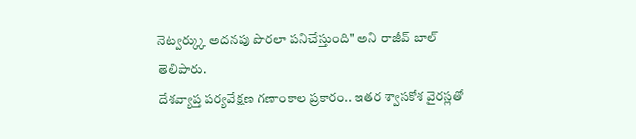నెట్వర్క్కు అదనపు పొరలా పనిచేస్తుంది" అని రాజీవ్ బాల్ తెలిపారు.
దేశవ్యాప్త పర్యవేక్షణ గణాంకాల ప్రకారం.. ఇతర శ్వాసకోశ వైరస్లతో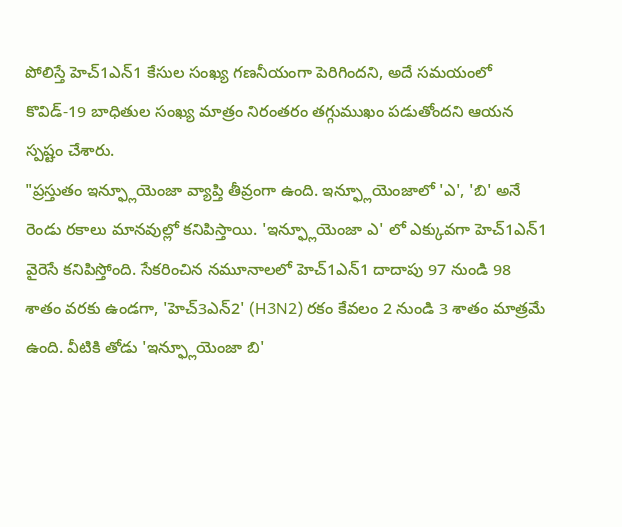పోలిస్తే హెచ్1ఎన్1 కేసుల సంఖ్య గణనీయంగా పెరిగిందని, అదే సమయంలో కొవిడ్-19 బాధితుల సంఖ్య మాత్రం నిరంతరం తగ్గుముఖం పడుతోందని ఆయన స్పష్టం చేశారు.
"ప్రస్తుతం ఇన్ఫ్లూయెంజా వ్యాప్తి తీవ్రంగా ఉంది. ఇన్ఫ్లూయెంజాలో 'ఎ', 'బి' అనే రెండు రకాలు మానవుల్లో కనిపిస్తాయి. 'ఇన్ఫ్లూయెంజా ఎ' లో ఎక్కువగా హెచ్1ఎన్1 వైరెసే కనిపిస్తోంది. సేకరించిన నమూనాలలో హెచ్1ఎన్1 దాదాపు 97 నుండి 98 శాతం వరకు ఉండగా, 'హెచ్3ఎన్2' (H3N2) రకం కేవలం 2 నుండి 3 శాతం మాత్రమే ఉంది. వీటికి తోడు 'ఇన్ఫ్లూయెంజా బి'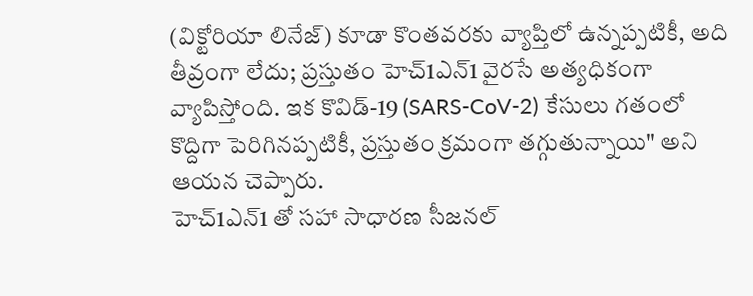(విక్టోరియా లినేజ్) కూడా కొంతవరకు వ్యాప్తిలో ఉన్నప్పటికీ, అది తీవ్రంగా లేదు; ప్రస్తుతం హెచ్1ఎన్1 వైరసే అత్యధికంగా వ్యాపిస్తోంది. ఇక కొవిడ్-19 (SARS-CoV-2) కేసులు గతంలో కొద్దిగా పెరిగినప్పటికీ, ప్రస్తుతం క్రమంగా తగ్గుతున్నాయి" అని ఆయన చెప్పారు.
హెచ్1ఎన్1 తో సహా సాధారణ సీజనల్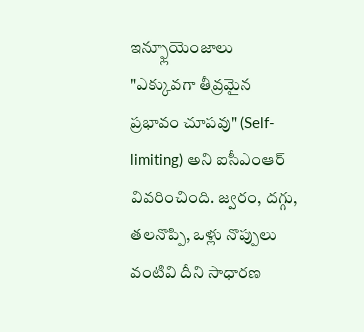ఇన్ఫ్లూయెంజాలు "ఎక్కువగా తీవ్రమైన ప్రభావం చూపవు" (Self-limiting) అని ఐసీఎంఆర్ వివరించింది. జ్వరం, దగ్గు, తలనొప్పి, ఒళ్లు నొప్పులు వంటివి దీని సాధారణ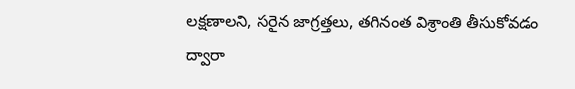లక్షణాలని, సరైన జాగ్రత్తలు, తగినంత విశ్రాంతి తీసుకోవడం ద్వారా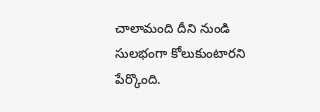చాలామంది దీని నుండి సులభంగా కోలుకుంటారని పేర్కొంది.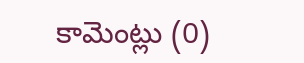కామెంట్లు (0)